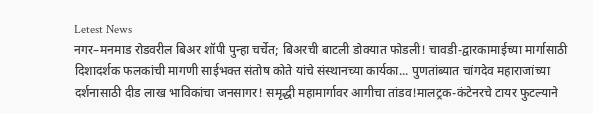Letest News
नगर–मनमाड रोडवरील बिअर शॉपी पुन्हा चर्चेत; बिअरची बाटली डोक्यात फोडली! चावडी-द्वारकामाईच्या मार्गासाठी दिशादर्शक फलकांची मागणी साईभक्त संतोष कोते यांचे संस्थानच्या कार्यका... पुणतांब्यात चांगदेव महाराजांच्या दर्शनासाठी दीड लाख भाविकांचा जनसागर! समृद्धी महामार्गावर आगीचा तांडव!मालट्रक-कंटेनरचे टायर फुटल्याने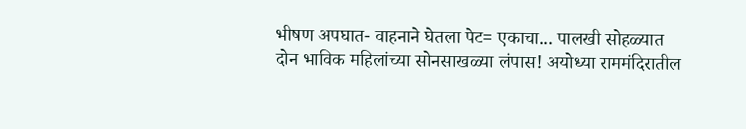भीषण अपघात- वाहनाने घेतला पेट= एकाचा... पालखी सोहळ्यात दोन भाविक महिलांच्या सोनसाखळ्या लंपास! अयोध्या राममंदिरातील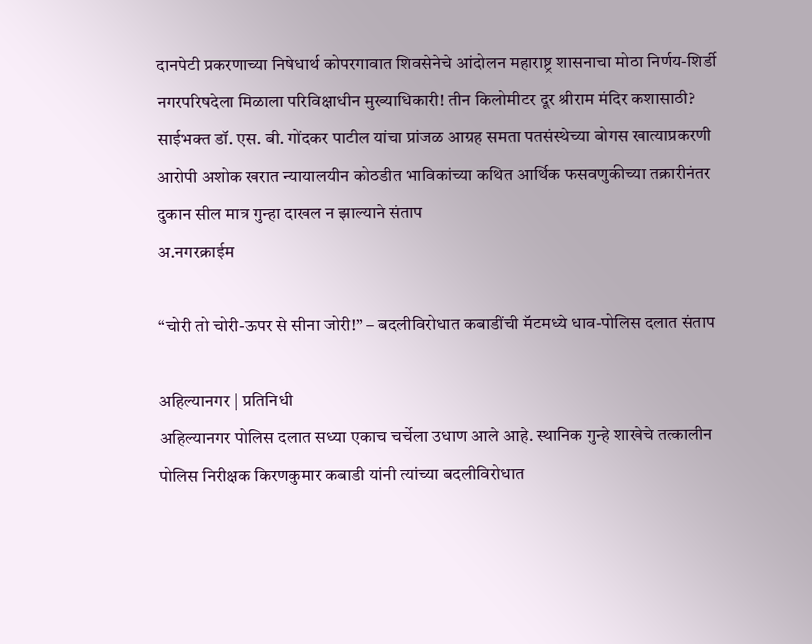दानपेटी प्रकरणाच्या निषेधार्थ कोपरगावात शिवसेनेचे आंदोलन महाराष्ट्र शासनाचा मोठा निर्णय-शिर्डी नगरपरिषदेला मिळाला परिविक्षाधीन मुख्याधिकारी! तीन किलोमीटर दूर श्रीराम मंदिर कशासाठी? साईभक्त डॉ. एस. बी. गोंदकर पाटील यांचा प्रांजळ आग्रह समता पतसंस्थेच्या बोगस खात्याप्रकरणी आरोपी अशोक खरात न्यायालयीन कोठडीत भाविकांच्या कथित आर्थिक फसवणुकीच्या तक्रारीनंतर दुकान सील मात्र गुन्हा दाखल न झाल्याने संताप
अ.नगरक्राईम

“चोरी तो चोरी-ऊपर से सीना जोरी!” – बदलीविरोधात कबाडींची मॅटमध्ये धाव-पोलिस दलात संताप

अहिल्यानगर | प्रतिनिधी
अहिल्यानगर पोलिस दलात सध्या एकाच चर्चेला उधाण आले आहे. स्थानिक गुन्हे शाखेचे तत्कालीन पोलिस निरीक्षक किरणकुमार कबाडी यांनी त्यांच्या बदलीविरोधात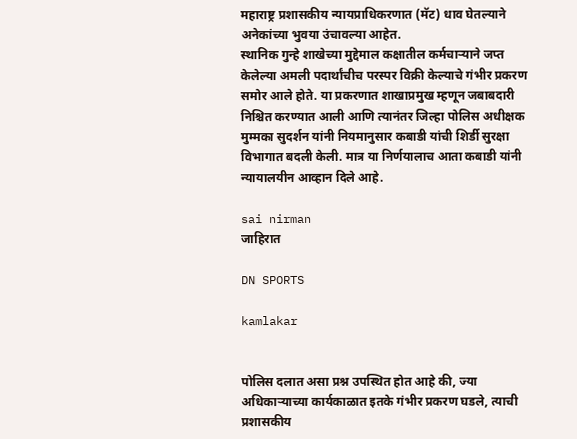महाराष्ट्र प्रशासकीय न्यायप्राधिकरणात (मॅट) धाव घेतल्याने अनेकांच्या भुवया उंचावल्या आहेत.
स्थानिक गुन्हे शाखेच्या मुद्देमाल कक्षातील कर्मचाऱ्याने जप्त केलेल्या अमली पदार्थांचीच परस्पर विक्री केल्याचे गंभीर प्रकरण समोर आले होते. या प्रकरणात शाखाप्रमुख म्हणून जबाबदारी निश्चित करण्यात आली आणि त्यानंतर जिल्हा पोलिस अधीक्षक मुम्मका सुदर्शन यांनी नियमानुसार कबाडी यांची शिर्डी सुरक्षा विभागात बदली केली. मात्र या निर्णयालाच आता कबाडी यांनी न्यायालयीन आव्हान दिले आहे.

sai nirman
जाहिरात

DN SPORTS

kamlakar


पोलिस दलात असा प्रश्न उपस्थित होत आहे की, ज्या अधिकाऱ्याच्या कार्यकाळात इतके गंभीर प्रकरण घडले, त्याची प्रशासकीय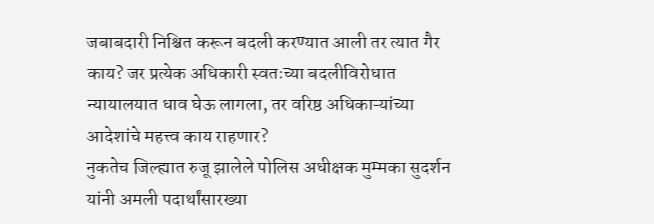जबाबदारी निश्चित करून बदली करण्यात आली तर त्यात गैर काय? जर प्रत्येक अधिकारी स्वतःच्या बदलीविरोधात न्यायालयात धाव घेऊ लागला, तर वरिष्ठ अधिकाऱ्यांच्या आदेशांचे महत्त्व काय राहणार?
नुकतेच जिल्ह्यात रुजू झालेले पोलिस अधीक्षक मुम्मका सुदर्शन यांनी अमली पदार्थांसारख्या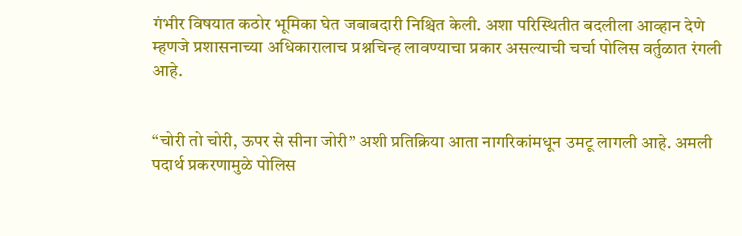गंभीर विषयात कठोर भूमिका घेत जबाबदारी निश्चित केली. अशा परिस्थितीत बदलीला आव्हान देणे म्हणजे प्रशासनाच्या अधिकारालाच प्रश्नचिन्ह लावण्याचा प्रकार असल्याची चर्चा पोलिस वर्तुळात रंगली आहे.


“चोरी तो चोरी, ऊपर से सीना जोरी” अशी प्रतिक्रिया आता नागरिकांमधून उमटू लागली आहे. अमली पदार्थ प्रकरणामुळे पोलिस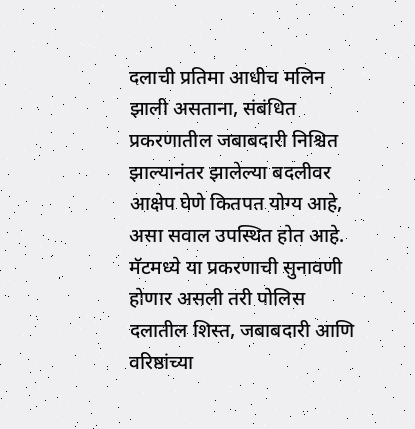दलाची प्रतिमा आधीच मलिन झाली असताना, संबंधित प्रकरणातील जबाबदारी निश्चित झाल्यानंतर झालेल्या बदलीवर आक्षेप घेणे कितपत योग्य आहे, असा सवाल उपस्थित होत आहे.
मॅटमध्ये या प्रकरणाची सुनावणी होणार असली तरी पोलिस दलातील शिस्त, जबाबदारी आणि वरिष्ठांच्या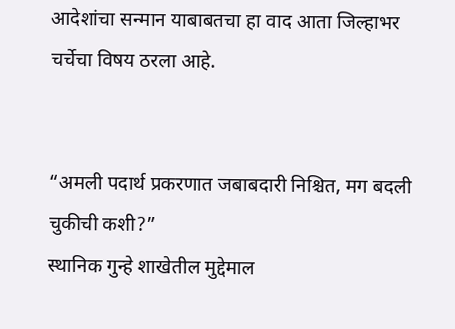आदेशांचा सन्मान याबाबतचा हा वाद आता जिल्हाभर चर्चेचा विषय ठरला आहे.


“अमली पदार्थ प्रकरणात जबाबदारी निश्चित, मग बदली चुकीची कशी?”
स्थानिक गुन्हे शाखेतील मुद्देमाल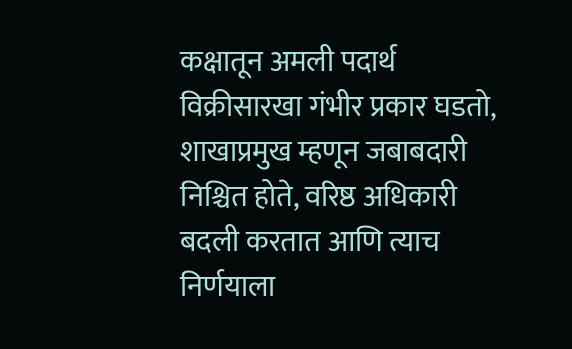कक्षातून अमली पदार्थ विक्रीसारखा गंभीर प्रकार घडतो, शाखाप्रमुख म्हणून जबाबदारी निश्चित होते, वरिष्ठ अधिकारी बदली करतात आणि त्याच निर्णयाला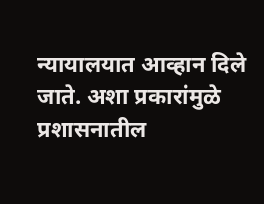न्यायालयात आव्हान दिले जाते. अशा प्रकारांमुळे प्रशासनातील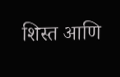शिस्त आणि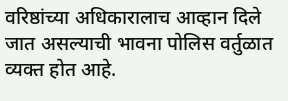वरिष्ठांच्या अधिकारालाच आव्हान दिले जात असल्याची भावना पोलिस वर्तुळात व्यक्त होत आहे.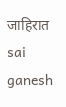जाहिरात
sai ganesh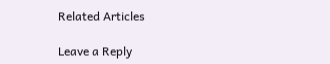Related Articles

Leave a Reply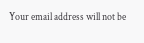Your email address will not be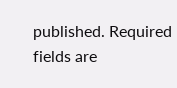published. Required fields are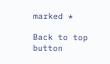marked *

Back to top button